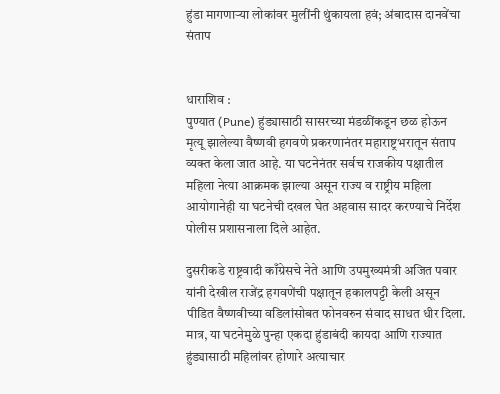हुंडा मागणाऱ्या लोकांवर मुलींनी थुंकायला हवं; अंबादास दानवेंचा संताप


धाराशिव :
पुण्यात (Pune) हुंड्यासाठी सासरच्या मंडळींकडून छळ होऊन मृत्यू झालेल्या वैष्णवी हगवणे प्रकरणानंतर महाराष्ट्रभरातून संताप व्यक्त केला जात आहे. या घटनेनंतर सर्वच राजकीय पक्षातील महिला नेत्या आक्रमक झाल्या असून राज्य व राष्ट्रीय महिला आयोगानेही या घटनेची दखल घेत अहवास सादर करण्याचे निर्देश पोलीस प्रशासनाला दिले आहेत.

दुसरीकडे राष्ट्रवादी काँग्रेसचे नेते आणि उपमुख्यमंत्री अजित पवार यांनी देखील राजेंद्र हगवणेंची पक्षातून हकालपट्टी केली असून पीडित वैष्णवीच्या वडिलांसोबत फोनवरुन संवाद साधत धीर दिला. मात्र, या घटनेमुळे पुन्हा एकदा हुंडाबंदी कायदा आणि राज्यात हुंड्यासाठी महिलांवर होणारे अत्याचार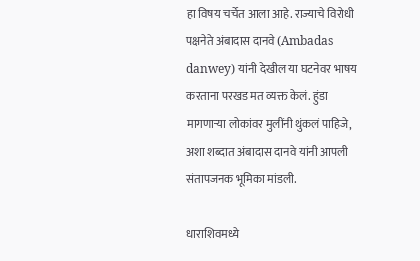हा विषय चर्चेत आला आहे. राज्याचे विरोधी पक्षनेते अंबादास दानवे (Ambadas danwey) यांनी देखील या घटनेवर भाषय करताना परखड मत व्यक्त केलं. हुंडा मागणाऱ्या लोकांवर मुलींनी थुंकलं पाहिजे, अशा शब्दात अंबादास दानवे यांनी आपली संतापजनक भूमिका मांडली.

धाराशिवमध्ये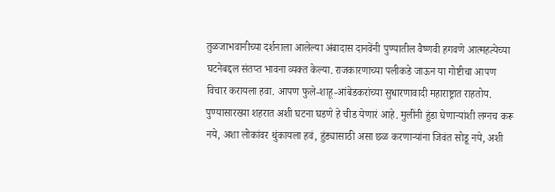तुळजाभवानीच्या दर्शनाला आलेल्या अंबादास दानवेंनी पुण्यातील वैष्णवी हगवणे आत्महत्येच्या घटनेबद्दल संतप्त भावना व्यक्त केल्या. राजकारणाच्या पलीकडे जाऊन या गोष्टीचा आपण विचार करायला हवा. आपण फुले-शाहू-आंबेडकरांच्या सुधारणावादी महाराष्ट्रात राहतोय. पुण्यासारख्या शहरात अशी घटना घडणे हे चीड येणारं आहे. मुलींनी हुंडा घेणाऱ्यांशी लग्नच करू नये, अशा लोकांवर थुंकायला हवं, हुंड्यासाठी असा छळ करणाऱ्यांना जिवंत सोडू नये, अशी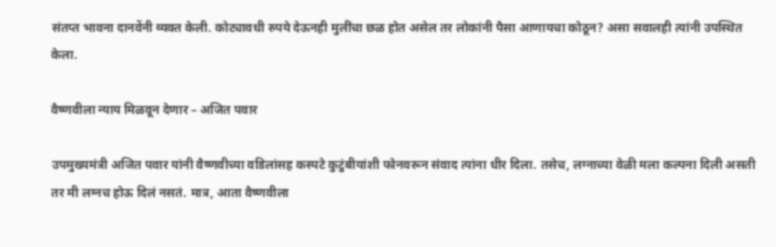संतप्त भावना दानवेंनी व्यक्त केली. कोट्यावधी रुपये देऊनही मुलींचा छळ होत असेल तर लोकांनी पैसा आणायचा कोठून? असा सवालही त्यांनी उपस्थित केला.

वैष्णवीला न्याय मिळवून देणार – अजित पवार

उपमुख्यमंत्री अजित पवार यांनी वैष्णवीच्या वडिलांसह कस्पटे कुटुंबीयांशी फोनवरून संवाद त्यांना धीर दिला. तसेच, लग्नाच्या वेळी मला कल्पना दिली असती तर मी लग्नच होऊ दिलं नसतं. मात्र, आता वैष्णवीला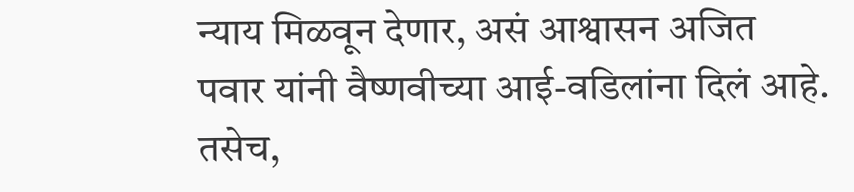न्याय मिळवून देणार, असं आश्वासन अजित पवार यांनी वैष्णवीच्या आई-वडिलांना दिलं आहे. तसेच,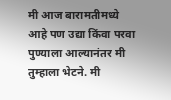मी आज बारामतीमध्ये आहे पण उद्या किंवा परवा पुण्याला आल्यानंतर मी तुम्हाला भेटने. मी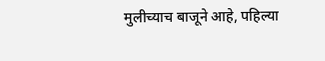मुलीच्याच बाजूने आहे, पहिल्या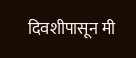दिवशीपासून मी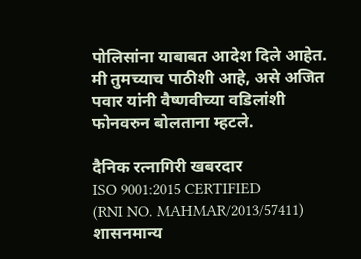पोलिसांना याबाबत आदेश दिले आहेत. मी तुमच्याच पाठीशी आहे, असे अजित पवार यांनी वैष्णवीच्या वडिलांशी फोनवरुन बोलताना म्हटले.

दैनिक रत्नागिरी खबरदार
ISO 9001:2015 CERTIFIED
(RNI NO. MAHMAR/2013/57411)
शासनमान्य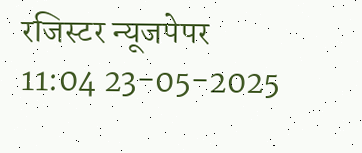रजिस्टर न्यूजपेपर
11:04 23-05-2025